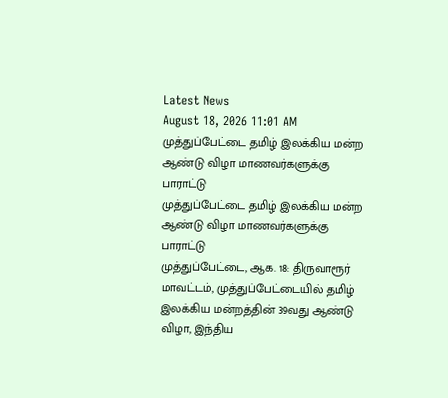Latest News
August 18, 2026 11:01 AM
முத்துப்பேட்டை தமிழ் இலக்கிய மன்ற ஆண்டு விழா மாணவர்களுக்கு பாராட்டு
முத்துப்பேட்டை தமிழ் இலக்கிய மன்ற ஆண்டு விழா மாணவர்களுக்கு பாராட்டு
முத்துப்பேட்டை, ஆக. 18: திருவாரூர் மாவட்டம், முத்துப்பேட்டையில் தமிழ் இலக்கிய மன்றத்தின் 39வது ஆண்டு விழா, இந்திய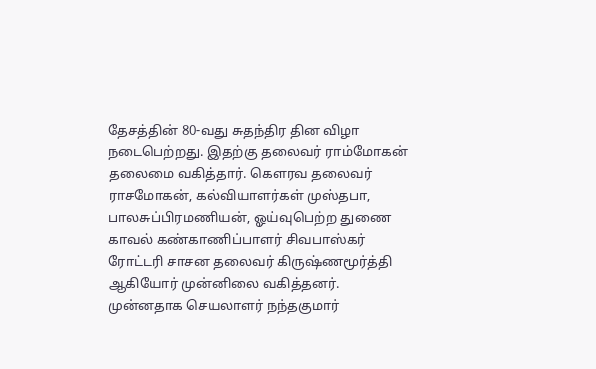தேசத்தின் 80-வது சுதந்திர தின விழா நடைபெற்றது. இதற்கு தலைவர் ராம்மோகன் தலைமை வகித்தார். கௌரவ தலைவர் ராசமோகன், கல்வியாளர்கள் முஸ்தபா, பாலசுப்பிரமணியன், ஓய்வுபெற்ற துணை காவல் கண்காணிப்பாளர் சிவபாஸ்கர் ரோட்டரி சாசன தலைவர் கிருஷ்ணமூர்த்தி ஆகியோர் முன்னிலை வகித்தனர். முன்னதாக செயலாளர் நந்தகுமார்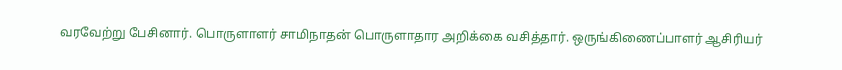வரவேற்று பேசினார். பொருளாளர் சாமிநாதன் பொருளாதார அறிக்கை வசித்தார். ஒருங்கிணைப்பாளர் ஆசிரியர்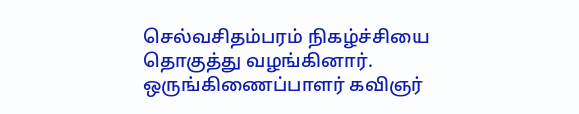செல்வசிதம்பரம் நிகழ்ச்சியை தொகுத்து வழங்கினார். ஒருங்கிணைப்பாளர் கவிஞர்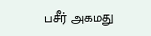பசீர் அகமது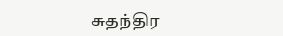சுதந்திர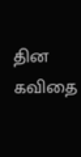தின கவிதை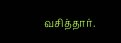வசித்தார்.